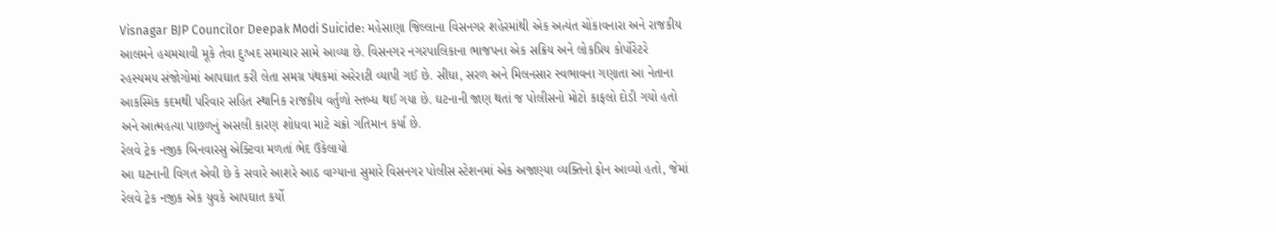Visnagar BJP Councilor Deepak Modi Suicide: મહેસાણા જિલ્લાના વિસનગર શહેરમાંથી એક અત્યંત ચોંકાવનારા અને રાજકીય આલમને હચમચાવી મૂકે તેવા દુઃખદ સમાચાર સામે આવ્યા છે. વિસનગર નગરપાલિકાના ભાજપના એક સક્રિય અને લોકપ્રિય કોર્પોરેટરે રહસ્યમય સંજોગોમાં આપઘાત કરી લેતા સમગ્ર પંથકમાં અરેરાટી વ્યાપી ગઈ છે. સીધા, સરળ અને મિલનસાર સ્વભાવના ગણાતા આ નેતાના આકસ્મિક કદમથી પરિવાર સહિત સ્થાનિક રાજકીય વર્તુળો સ્તબ્ધ થઈ ગયા છે. ઘટનાની જાણ થતાં જ પોલીસનો મોટો કાફલો દોડી ગયો હતો અને આત્મહત્યા પાછળનું અસલી કારણ શોધવા માટે ચક્રો ગતિમાન કર્યા છે.
રેલવે ટ્રેક નજીક બિનવારસુ એક્ટિવા મળતાં ભેદ ઉકેલાયો
આ ઘટનાની વિગત એવી છે કે સવારે આશરે આઠ વાગ્યાના સુમારે વિસનગર પોલીસ સ્ટેશનમાં એક અજાણ્યા વ્યક્તિનો ફોન આવ્યો હતો, જેમાં રેલવે ટ્રેક નજીક એક યુવકે આપઘાત કર્યો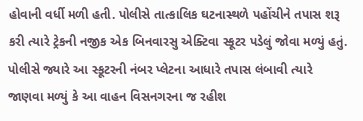હોવાની વર્ધી મળી હતી. પોલીસે તાત્કાલિક ઘટનાસ્થળે પહોંચીને તપાસ શરૂ કરી ત્યારે ટ્રેકની નજીક એક બિનવારસુ એક્ટિવા સ્કૂટર પડેલું જોવા મળ્યું હતું. પોલીસે જ્યારે આ સ્કૂટરની નંબર પ્લેટના આધારે તપાસ લંબાવી ત્યારે જાણવા મળ્યું કે આ વાહન વિસનગરના જ રહીશ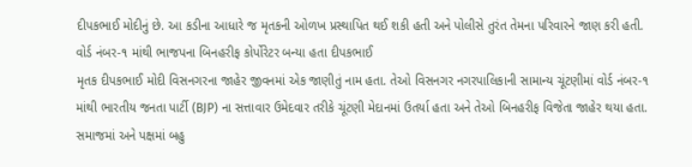દીપકભાઈ મોદીનું છે. આ કડીના આધારે જ મૃતકની ઓળખ પ્રસ્થાપિત થઈ શકી હતી અને પોલીસે તુરંત તેમના પરિવારને જાણ કરી હતી.
વોર્ડ નંબર-૧ માંથી ભાજપના બિનહરીફ કોર્પોરેટર બન્યા હતા દીપકભાઈ
મૃતક દીપકભાઈ મોદી વિસનગરના જાહેર જીવનમાં એક જાણીતું નામ હતા. તેઓ વિસનગર નગરપાલિકાની સામાન્ય ચૂંટણીમાં વોર્ડ નંબર-૧ માંથી ભારતીય જનતા પાર્ટી (BJP) ના સત્તાવાર ઉમેદવાર તરીકે ચૂંટણી મેદાનમાં ઉતર્યા હતા અને તેઓ બિનહરીફ વિજેતા જાહેર થયા હતા. સમાજમાં અને પક્ષમાં બહુ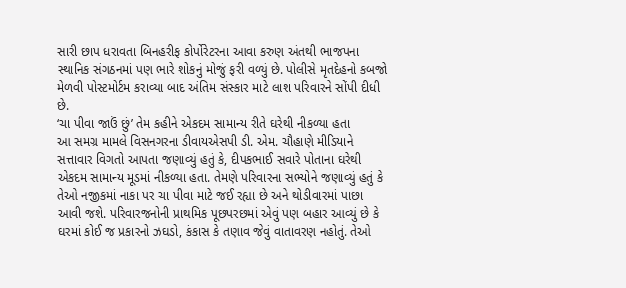સારી છાપ ધરાવતા બિનહરીફ કોર્પોરેટરના આવા કરુણ અંતથી ભાજપના સ્થાનિક સંગઠનમાં પણ ભારે શોકનું મોજું ફરી વળ્યું છે. પોલીસે મૃતદેહનો કબજો મેળવી પોસ્ટમોર્ટમ કરાવ્યા બાદ અંતિમ સંસ્કાર માટે લાશ પરિવારને સોંપી દીધી છે.
‘ચા પીવા જાઉં છું’ તેમ કહીને એકદમ સામાન્ય રીતે ઘરેથી નીકળ્યા હતા
આ સમગ્ર મામલે વિસનગરના ડીવાયએસપી ડી. એમ. ચૌહાણે મીડિયાને સત્તાવાર વિગતો આપતા જણાવ્યું હતું કે, દીપકભાઈ સવારે પોતાના ઘરેથી એકદમ સામાન્ય મૂડમાં નીકળ્યા હતા. તેમણે પરિવારના સભ્યોને જણાવ્યું હતું કે તેઓ નજીકમાં નાકા પર ચા પીવા માટે જઈ રહ્યા છે અને થોડીવારમાં પાછા આવી જશે. પરિવારજનોની પ્રાથમિક પૂછપરછમાં એવું પણ બહાર આવ્યું છે કે ઘરમાં કોઈ જ પ્રકારનો ઝઘડો, કંકાસ કે તણાવ જેવું વાતાવરણ નહોતું. તેઓ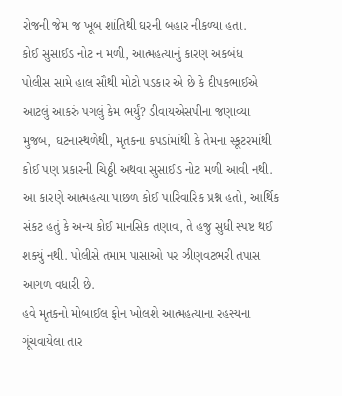રોજની જેમ જ ખૂબ શાંતિથી ઘરની બહાર નીકળ્યા હતા.
કોઈ સુસાઈડ નોટ ન મળી, આત્મહત્યાનું કારણ અકબંધ
પોલીસ સામે હાલ સૌથી મોટો પડકાર એ છે કે દીપકભાઈએ આટલું આકરું પગલું કેમ ભર્યું? ડીવાયએસપીના જણાવ્યા મુજબ, ઘટનાસ્થળેથી, મૃતકના કપડાંમાંથી કે તેમના સ્કૂટરમાંથી કોઈ પણ પ્રકારની ચિઠ્ઠી અથવા સુસાઈડ નોટ મળી આવી નથી. આ કારણે આત્મહત્યા પાછળ કોઈ પારિવારિક પ્રશ્ન હતો, આર્થિક સંકટ હતું કે અન્ય કોઈ માનસિક તણાવ, તે હજુ સુધી સ્પષ્ટ થઈ શક્યું નથી. પોલીસે તમામ પાસાઓ પર ઝીણવટભરી તપાસ આગળ વધારી છે.
હવે મૃતકનો મોબાઈલ ફોન ખોલશે આત્મહત્યાના રહસ્યના ગૂંચવાયેલા તાર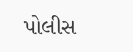પોલીસ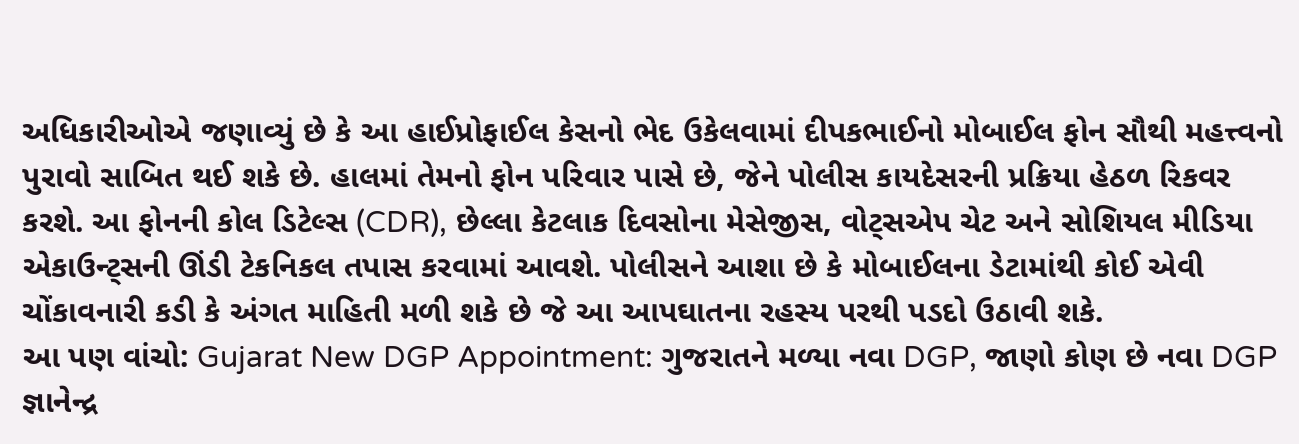અધિકારીઓએ જણાવ્યું છે કે આ હાઈપ્રોફાઈલ કેસનો ભેદ ઉકેલવામાં દીપકભાઈનો મોબાઈલ ફોન સૌથી મહત્ત્વનો પુરાવો સાબિત થઈ શકે છે. હાલમાં તેમનો ફોન પરિવાર પાસે છે, જેને પોલીસ કાયદેસરની પ્રક્રિયા હેઠળ રિકવર કરશે. આ ફોનની કોલ ડિટેલ્સ (CDR), છેલ્લા કેટલાક દિવસોના મેસેજીસ, વોટ્સએપ ચેટ અને સોશિયલ મીડિયા એકાઉન્ટ્સની ઊંડી ટેકનિકલ તપાસ કરવામાં આવશે. પોલીસને આશા છે કે મોબાઈલના ડેટામાંથી કોઈ એવી ચોંકાવનારી કડી કે અંગત માહિતી મળી શકે છે જે આ આપઘાતના રહસ્ય પરથી પડદો ઉઠાવી શકે.
આ પણ વાંચો: Gujarat New DGP Appointment: ગુજરાતને મળ્યા નવા DGP, જાણો કોણ છે નવા DGP જ્ઞાનેન્દ્ર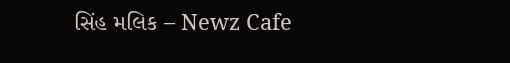સિંહ મલિક – Newz Cafe